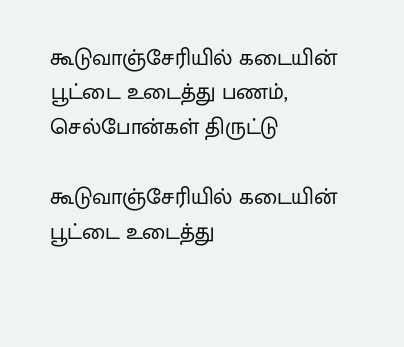கூடுவாஞ்சேரியில் கடையின் பூட்டை உடைத்து பணம், செல்போன்கள் திருட்டு

கூடுவாஞ்சேரியில் கடையின் பூட்டை உடைத்து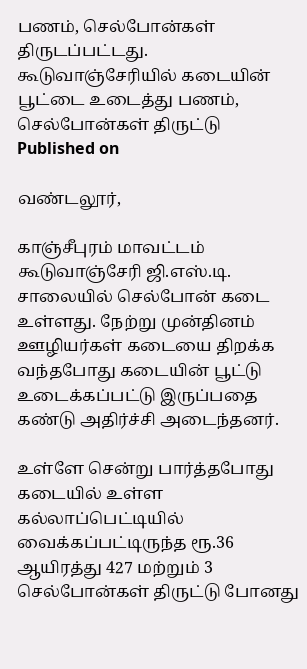பணம், செல்போன்கள் திருடப்பட்டது.
கூடுவாஞ்சேரியில் கடையின் பூட்டை உடைத்து பணம், செல்போன்கள் திருட்டு
Published on

வண்டலூர்,

காஞ்சீபுரம் மாவட்டம் கூடுவாஞ்சேரி ஜி.எஸ்.டி. சாலையில் செல்போன் கடை உள்ளது. நேற்று முன்தினம் ஊழியர்கள் கடையை திறக்க வந்தபோது கடையின் பூட்டு உடைக்கப்பட்டு இருப்பதை கண்டு அதிர்ச்சி அடைந்தனர்.

உள்ளே சென்று பார்த்தபோது கடையில் உள்ள கல்லாப்பெட்டியில் வைக்கப்பட்டிருந்த ரூ.36 ஆயிரத்து 427 மற்றும் 3 செல்போன்கள் திருட்டு போனது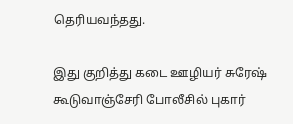தெரியவந்தது.

இது குறித்து கடை ஊழியர் சுரேஷ் கூடுவாஞ்சேரி போலீசில் புகார்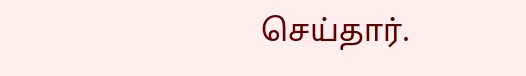செய்தார்.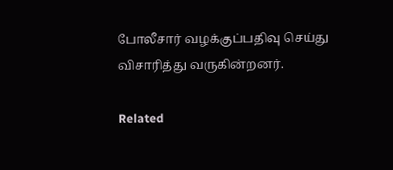போலீசார் வழக்குப்பதிவு செய்து விசாரித்து வருகின்றனர்.

Related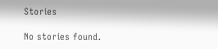Stories

No stories found.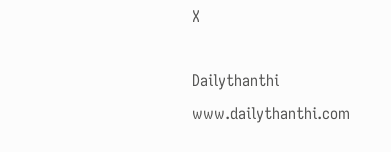X

Dailythanthi
www.dailythanthi.com